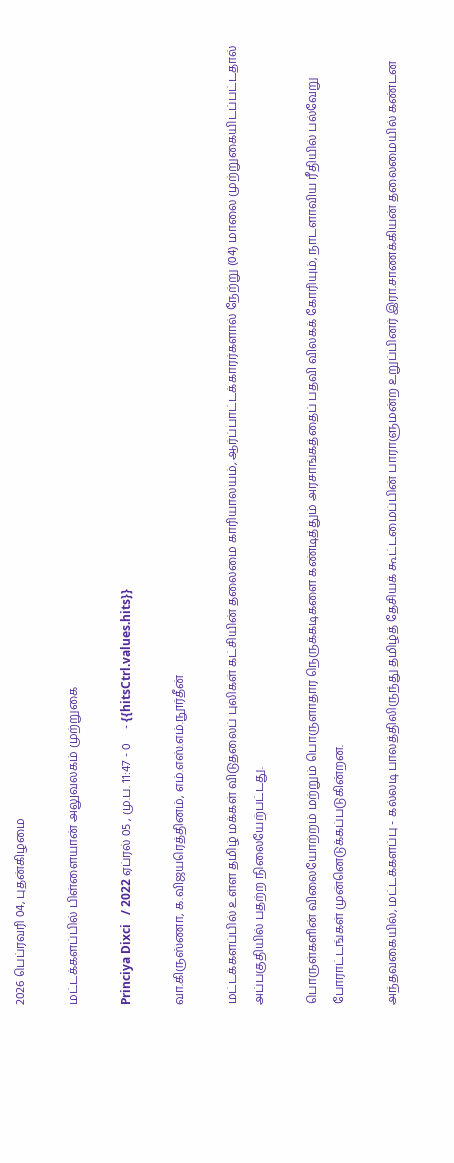2026 பெப்ரவரி 04, புதன்கிழமை

மட்டக்களப்பில் பிள்ளையான் அலுவலகம் முற்றுகை

Princiya Dixci   / 2022 ஏப்ரல் 05 , மு.ப. 11:47 - 0     - {{hitsCtrl.values.hits}}

வா.கிருஸ்ணா, க.விஜயரெத்தினம், எம்.எஸ்.எம்.நூர்தீன்

மட்டக்களப்பில் உள்ள தமிழ் மக்கள் விடுதலைப் புலிகள் கட்சியின் தலைமை காரியாலயம், ஆர்ப்பாட்டக்காரர்களால் நேற்று (04) மாலை முற்றுகையிடப்பட்டதால் அப்பகுதியில் பதற்ற நிலையேற்பட்டது.

பொருள்களின் விலையோற்றம் மற்றும் பொருளாதார நெருக்கடிகளை கண்டித்தும் அரசாங்கத்தைப் பதவி விலகக் கோரியும், நாடளாவிய ரீதியில் பல்வேறு போராட்டங்கள் முன்னெடுக்கப்படுகின்றன.

அந்தவகையில், மட்டக்களப்பு - கல்லடி பாலத்திலிருந்து தமிழ்த் தேசியக் கூட்டமைப்பின் பாராளுமன்ற உறுப்பினர் இரா.சாணக்கியன் தலைமையில் கண்டன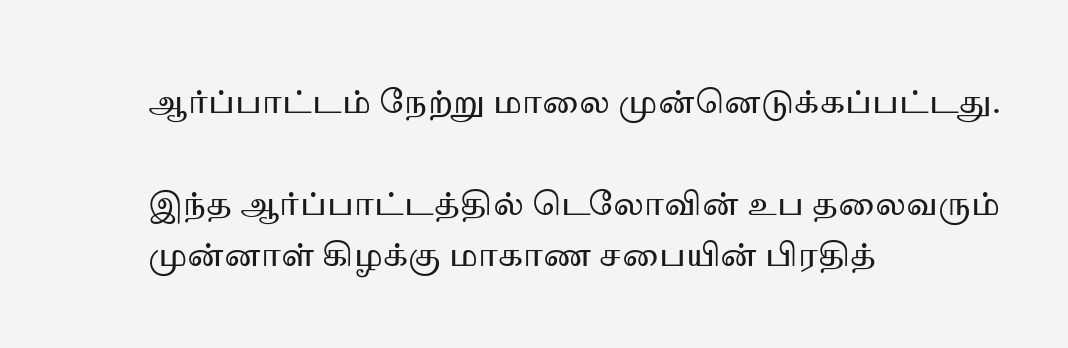ஆர்ப்பாட்டம் நேற்று மாலை முன்னெடுக்கப்பட்டது.

இந்த ஆர்ப்பாட்டத்தில் டெலோவின் உப தலைவரும் முன்னாள் கிழக்கு மாகாண சபையின் பிரதித்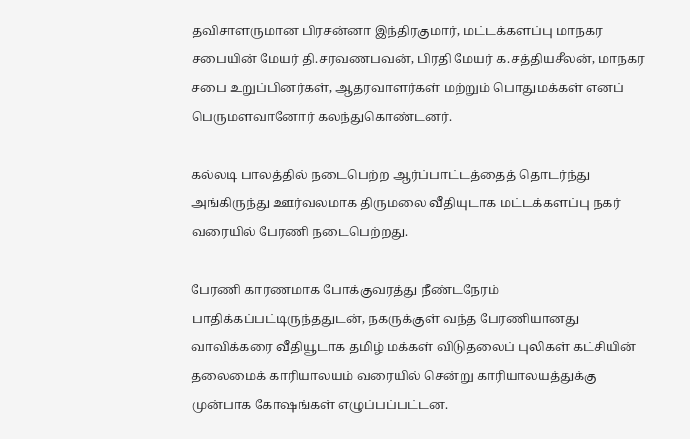தவிசாளருமான பிரசன்னா இந்திரகுமார், மட்டக்களப்பு மாநகர சபையின் மேயர் தி.சரவணபவன், பிரதி மேயர் க.சத்தியசீலன், மாநகர சபை உறுப்பினர்கள், ஆதரவாளர்கள் மற்றும் பொதுமக்கள் எனப் பெருமளவானோர் கலந்துகொண்டனர்.

கல்லடி பாலத்தில் நடைபெற்ற ஆர்ப்பாட்டத்தைத் தொடர்ந்து அங்கிருந்து ஊர்வலமாக திருமலை வீதியுடாக மட்டக்களப்பு நகர் வரையில் பேரணி நடைபெற்றது.

பேரணி காரணமாக போக்குவரத்து நீண்டநேரம் பாதிக்கப்பட்டிருந்ததுடன், நகருக்குள் வந்த பேரணியானது வாவிக்கரை வீதியூடாக தமிழ் மக்கள் விடுதலைப் புலிகள் கட்சியின் தலைமைக் காரியாலயம் வரையில் சென்று காரியாலயத்துக்கு முன்பாக கோஷங்கள் எழுப்பப்பட்டன.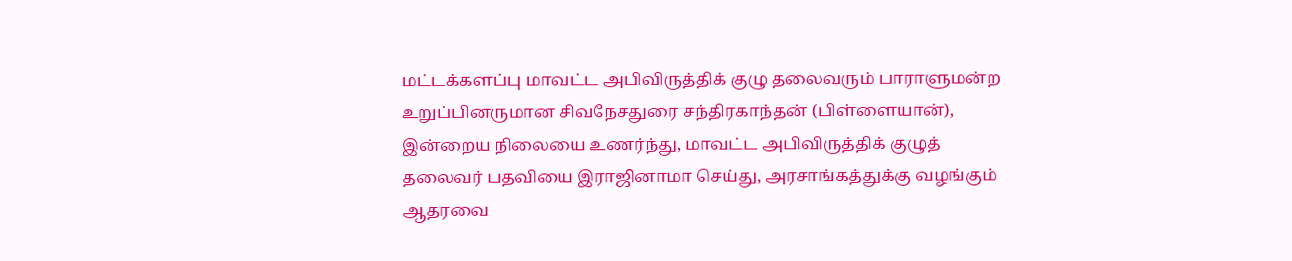மட்டக்களப்பு மாவட்ட அபிவிருத்திக் குழு தலைவரும் பாராளுமன்ற உறுப்பினருமான சிவநேசதுரை சந்திரகாந்தன் (பிள்ளையான்), இன்றைய நிலையை உணர்ந்து, மாவட்ட அபிவிருத்திக் குழுத் தலைவர் பதவியை இராஜினாமா செய்து, அரசாங்கத்துக்கு வழங்கும் ஆதரவை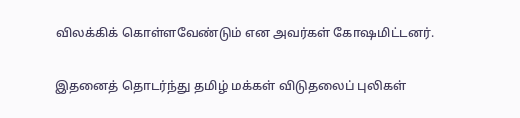விலக்கிக் கொள்ளவேண்டும் என அவர்கள் கோஷமிட்டனர்.

இதனைத் தொடர்ந்து தமிழ் மக்கள் விடுதலைப் புலிகள்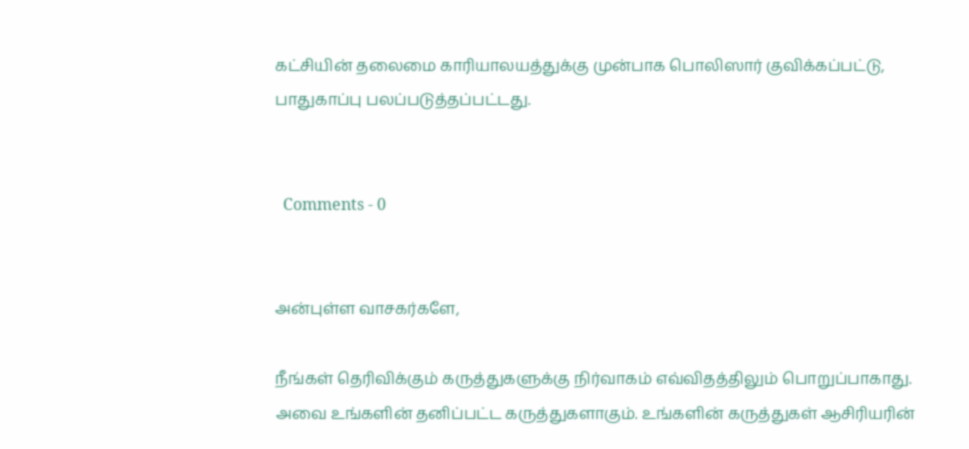கட்சியின் தலைமை காரியாலயத்துக்கு முன்பாக பொலிஸார் குவிக்கப்பட்டு, பாதுகாப்பு பலப்படுத்தப்பட்டது.


  Comments - 0


அன்புள்ள வாசகர்களே,

நீங்கள் தெரிவிக்கும் கருத்துகளுக்கு நிர்வாகம் எவ்விதத்திலும் பொறுப்பாகாது. அவை உங்களின் தனிப்பட்ட கருத்துகளாகும். உங்களின் கருத்துகள் ஆசிரியரின்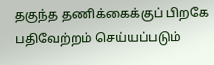தகுந்த தணிக்கைக்குப் பிறகே பதிவேற்றம் செய்யப்படும்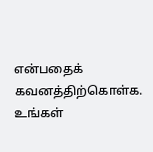என்பதைக் கவனத்திற்கொள்க. உங்கள்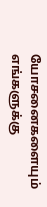யோசனைகளையும் எங்களுக்கு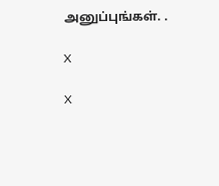அனுப்புங்கள். .

X

X